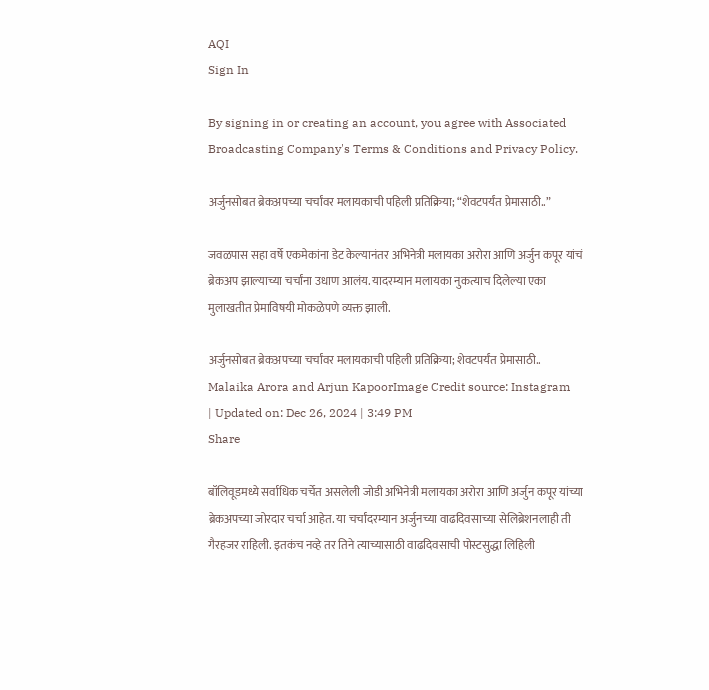AQI
Sign In

By signing in or creating an account, you agree with Associated Broadcasting Company's Terms & Conditions and Privacy Policy.

अर्जुनसोबत ब्रेकअपच्या चर्चांवर मलायकाची पहिली प्रतिक्रिया; “शेवटपर्यंत प्रेमासाठी..”

जवळपास सहा वर्षे एकमेकांना डेट केल्यानंतर अभिनेत्री मलायका अरोरा आणि अर्जुन कपूर यांचं ब्रेकअप झाल्याच्या चर्चांना उधाण आलंय. यादरम्यान मलायका नुकत्याच दिलेल्या एका मुलाखतीत प्रेमाविषयी मोकळेपणे व्यक्त झाली.

अर्जुनसोबत ब्रेकअपच्या चर्चांवर मलायकाची पहिली प्रतिक्रिया; शेवटपर्यंत प्रेमासाठी..
Malaika Arora and Arjun KapoorImage Credit source: Instagram
| Updated on: Dec 26, 2024 | 3:49 PM
Share

बॉलिवूडमध्ये सर्वाधिक चर्चेत असलेली जोडी अभिनेत्री मलायका अरोरा आणि अर्जुन कपूर यांच्या ब्रेकअपच्या जोरदार चर्चा आहेत. या चर्चांदरम्यान अर्जुनच्या वाढदिवसाच्या सेलिब्रेशनलाही ती गैरहजर राहिली. इतकंच नव्हे तर तिने त्याच्यासाठी वाढदिवसाची पोस्टसुद्धा लिहिली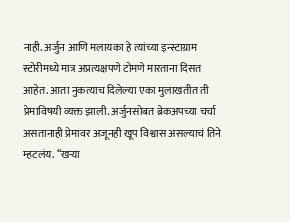नाही. अर्जुन आणि मलायका हे त्यांच्या इन्स्टाग्राम स्टोरीमध्ये मात्र अप्रत्यक्षपणे टोमणे मारताना दिसत आहेत. आता नुकत्याच दिलेल्या एका मुलाखतीत ती प्रेमाविषयी व्यक्त झाली. अर्जुनसोबत ब्रेकअपच्या चर्चा असतानाही प्रेमावर अजूनही खूप विश्वास असल्याचं तिने म्हटलंय. “खऱ्या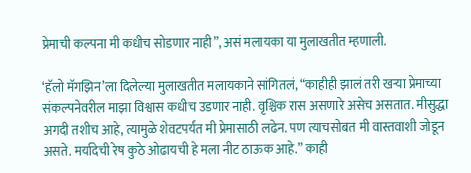प्रेमाची कल्पना मी कधीच सोडणार नाही”, असं मलायका या मुलाखतीत म्हणाली.

‘हॅलो मॅगझिन’ला दिलेल्या मुलाखतीत मलायकाने सांगितलं, “काहीही झालं तरी खऱ्या प्रेमाच्या संकल्पनेवरील माझा विश्वास कधीच उडणार नाही. वृश्चिक रास असणारे असेच असतात. मीसुद्धा अगदी तशीच आहे, त्यामुळे शेवटपर्यंत मी प्रेमासाठी लढेन. पण त्याचसोबत मी वास्तवाशी जोडून असते. मर्यादेची रेष कुठे ओढायची हे मला नीट ठाऊक आहे.” काही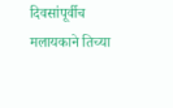दिवसांपूर्वीच मलायकाने तिच्या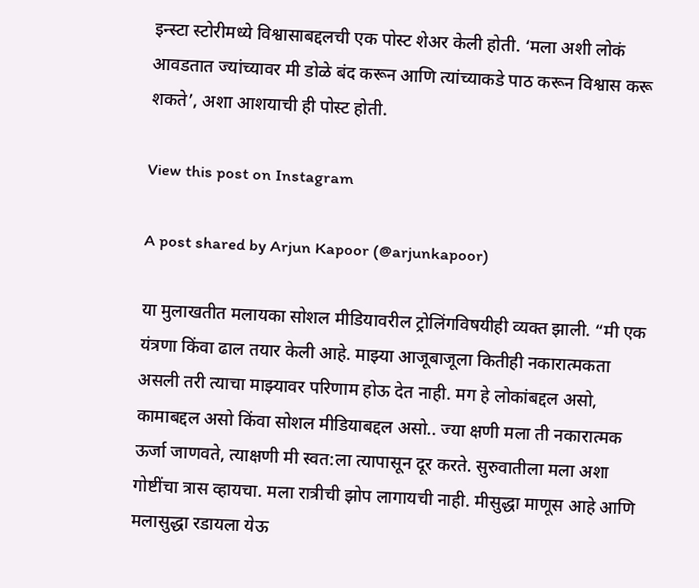इन्स्टा स्टोरीमध्ये विश्वासाबद्दलची एक पोस्ट शेअर केली होती. ‘मला अशी लोकं आवडतात ज्यांच्यावर मी डोळे बंद करून आणि त्यांच्याकडे पाठ करून विश्वास करू शकते’, अशा आशयाची ही पोस्ट होती.

View this post on Instagram

A post shared by Arjun Kapoor (@arjunkapoor)

या मुलाखतीत मलायका सोशल मीडियावरील ट्रोलिंगविषयीही व्यक्त झाली. “मी एक यंत्रणा किंवा ढाल तयार केली आहे. माझ्या आजूबाजूला कितीही नकारात्मकता असली तरी त्याचा माझ्यावर परिणाम होऊ देत नाही. मग हे लोकांबद्दल असो, कामाबद्दल असो किंवा सोशल मीडियाबद्दल असो.. ज्या क्षणी मला ती नकारात्मक ऊर्जा जाणवते, त्याक्षणी मी स्वत:ला त्यापासून दूर करते. सुरुवातीला मला अशा गोष्टींचा त्रास व्हायचा. मला रात्रीची झोप लागायची नाही. मीसुद्धा माणूस आहे आणि मलासुद्धा रडायला येऊ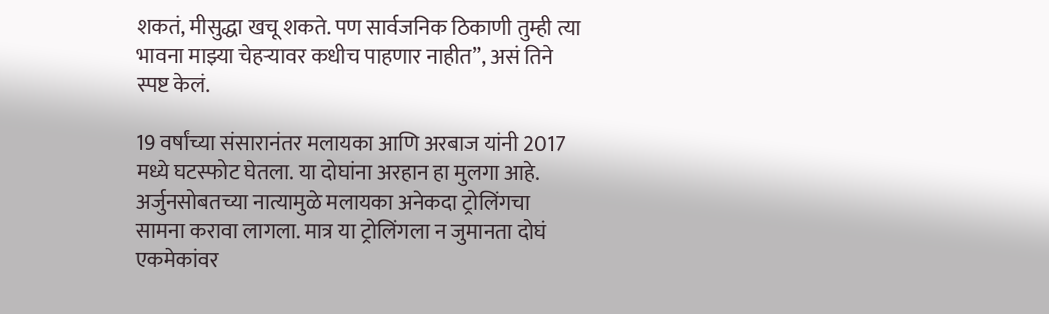शकतं, मीसुद्धा खचू शकते. पण सार्वजनिक ठिकाणी तुम्ही त्या भावना माझ्या चेहऱ्यावर कधीच पाहणार नाहीत”, असं तिने स्पष्ट केलं.

19 वर्षांच्या संसारानंतर मलायका आणि अरबाज यांनी 2017 मध्ये घटस्फोट घेतला. या दोघांना अरहान हा मुलगा आहे. अर्जुनसोबतच्या नात्यामुळे मलायका अनेकदा ट्रोलिंगचा सामना करावा लागला. मात्र या ट्रोलिंगला न जुमानता दोघं एकमेकांवर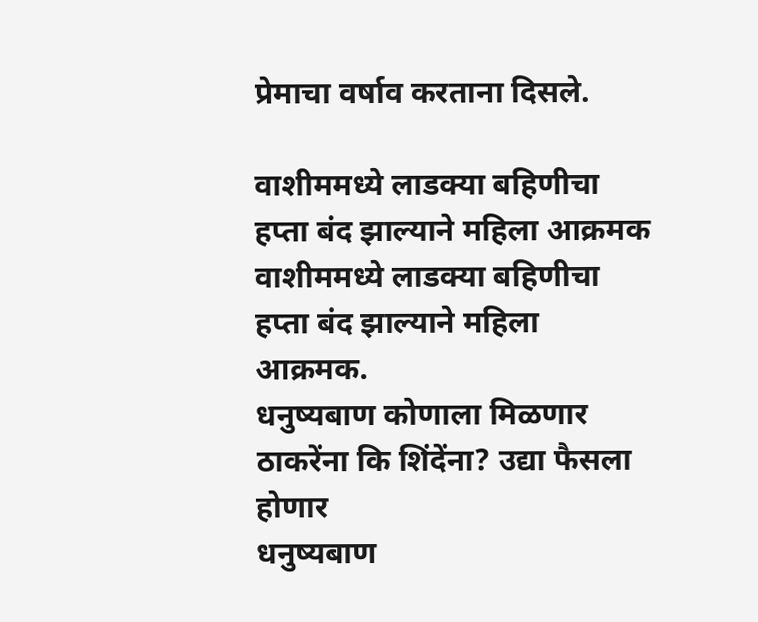प्रेमाचा वर्षाव करताना दिसले.

वाशीममध्ये लाडक्या बहिणीचा हप्ता बंद झाल्याने महिला आक्रमक
वाशीममध्ये लाडक्या बहिणीचा हप्ता बंद झाल्याने महिला आक्रमक.
धनुष्यबाण कोणाला मिळणार ठाकरेंना कि शिंदेंना? उद्या फैसला होणार
धनुष्यबाण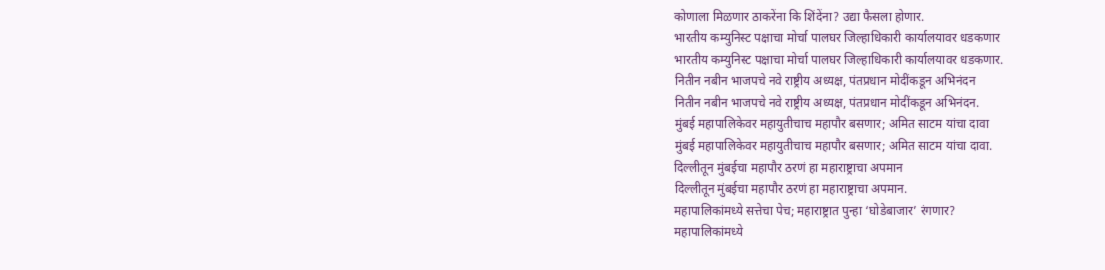कोणाला मिळणार ठाकरेंना कि शिंदेंना? उद्या फैसला होणार.
भारतीय कम्युनिस्ट पक्षाचा मोर्चा पालघर जिल्हाधिकारी कार्यालयावर धडकणार
भारतीय कम्युनिस्ट पक्षाचा मोर्चा पालघर जिल्हाधिकारी कार्यालयावर धडकणार.
नितीन नबीन भाजपचे नवे राष्ट्रीय अध्यक्ष, पंतप्रधान मोदींकडून अभिनंदन
नितीन नबीन भाजपचे नवे राष्ट्रीय अध्यक्ष, पंतप्रधान मोदींकडून अभिनंदन.
मुंबई महापालिकेवर महायुतीचाच महापौर बसणार; अमित साटम यांचा दावा
मुंबई महापालिकेवर महायुतीचाच महापौर बसणार; अमित साटम यांचा दावा.
दिल्लीतून मुंबईचा महापौर ठरणं हा महाराष्ट्राचा अपमान
दिल्लीतून मुंबईचा महापौर ठरणं हा महाराष्ट्राचा अपमान.
महापालिकांमध्ये सत्तेचा पेच; महाराष्ट्रात पुन्हा ‘घोडेबाजार’ रंगणार?
महापालिकांमध्ये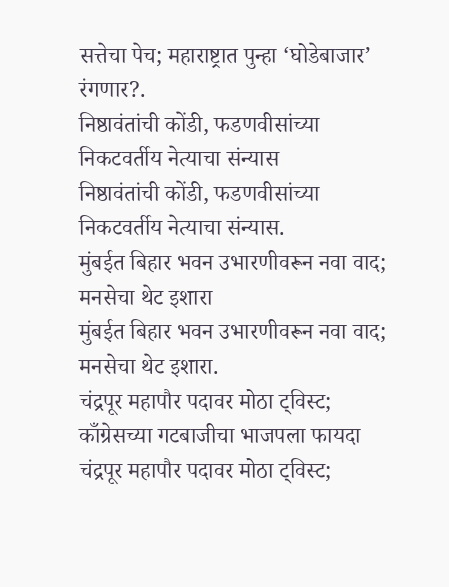सत्तेचा पेच; महाराष्ट्रात पुन्हा ‘घोडेबाजार’ रंगणार?.
निष्ठावंतांची कोंडी, फडणवीसांच्या निकटवर्तीय नेत्याचा संन्यास
निष्ठावंतांची कोंडी, फडणवीसांच्या निकटवर्तीय नेत्याचा संन्यास.
मुंबईत बिहार भवन उभारणीवरून नवा वाद; मनसेचा थेट इशारा
मुंबईत बिहार भवन उभारणीवरून नवा वाद; मनसेचा थेट इशारा.
चंद्रपूर महापौर पदावर मोठा ट्विस्ट; काँग्रेसच्या गटबाजीचा भाजपला फायदा
चंद्रपूर महापौर पदावर मोठा ट्विस्ट;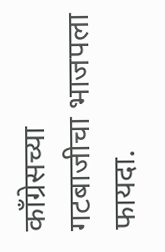काँग्रेसच्या गटबाजीचा भाजपला फायदा.